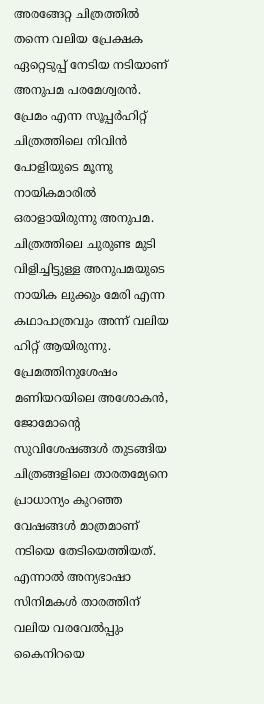അരങ്ങേറ്റ ചിത്രത്തിൽ തന്നെ വലിയ പ്രേക്ഷക ഏറ്റെടുപ്പ് നേടിയ നടിയാണ് അനുപമ പരമേശ്വരൻ. പ്രേമം എന്ന സൂപ്പർഹിറ്റ് ചിത്രത്തിലെ നിവിൻ പോളിയുടെ മൂന്നു നായികമാരിൽ ഒരാളായിരുന്നു അനുപമ. ചിത്രത്തിലെ ചുരുണ്ട മുടി വിളിച്ചിട്ടുള്ള അനുപമയുടെ നായിക ലുക്കും മേരി എന്ന കഥാപാത്രവും അന്ന് വലിയ ഹിറ്റ് ആയിരുന്നു. പ്രേമത്തിനുശേഷം മണിയറയിലെ അശോകൻ, ജോമോന്റെ സുവിശേഷങ്ങൾ തുടങ്ങിയ ചിത്രങ്ങളിലെ താരതമ്യേനെ പ്രാധാന്യം കുറഞ്ഞ വേഷങ്ങൾ മാത്രമാണ് നടിയെ തേടിയെത്തിയത്. എന്നാൽ അന്യഭാഷാ സിനിമകൾ താരത്തിന് വലിയ വരവേൽപ്പും കൈനിറയെ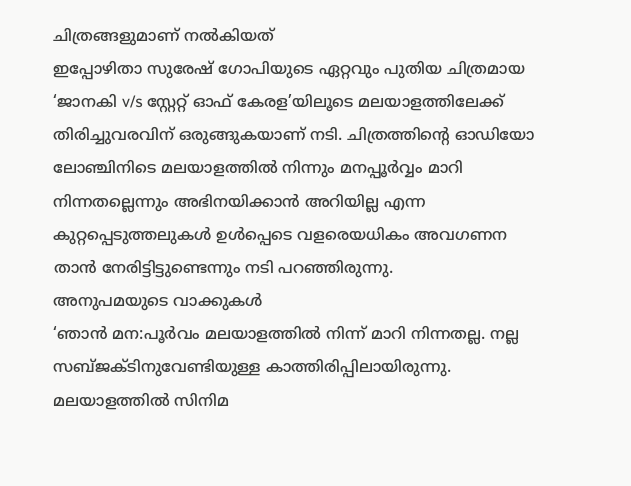ചിത്രങ്ങളുമാണ് നൽകിയത്
ഇപ്പോഴിതാ സുരേഷ് ഗോപിയുടെ ഏറ്റവും പുതിയ ചിത്രമായ ‘ജാനകി v/s സ്റ്റേറ്റ് ഓഫ് കേരള’യിലൂടെ മലയാളത്തിലേക്ക് തിരിച്ചുവരവിന് ഒരുങ്ങുകയാണ് നടി. ചിത്രത്തിന്റെ ഓഡിയോ ലോഞ്ചിനിടെ മലയാളത്തിൽ നിന്നും മനപ്പൂർവ്വം മാറി നിന്നതല്ലെന്നും അഭിനയിക്കാൻ അറിയില്ല എന്ന കുറ്റപ്പെടുത്തലുകൾ ഉൾപ്പെടെ വളരെയധികം അവഗണന താൻ നേരിട്ടിട്ടുണ്ടെന്നും നടി പറഞ്ഞിരുന്നു.
അനുപമയുടെ വാക്കുകൾ
‘ഞാൻ മന:പൂർവം മലയാളത്തിൽ നിന്ന് മാറി നിന്നതല്ല. നല്ല സബ്ജക്ടിനുവേണ്ടിയുള്ള കാത്തിരിപ്പിലായിരുന്നു. മലയാളത്തിൽ സിനിമ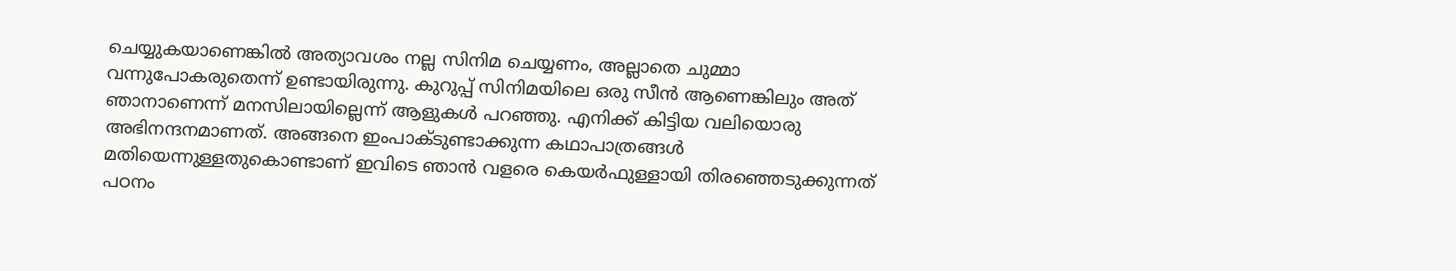ചെയ്യുകയാണെങ്കിൽ അത്യാവശം നല്ല സിനിമ ചെയ്യണം, അല്ലാതെ ചുമ്മാ വന്നുപോകരുതെന്ന് ഉണ്ടായിരുന്നു. കുറുപ്പ് സിനിമയിലെ ഒരു സീൻ ആണെങ്കിലും അത് ഞാനാണെന്ന് മനസിലായില്ലെന്ന് ആളുകൾ പറഞ്ഞു. എനിക്ക് കിട്ടിയ വലിയൊരു അഭിനന്ദനമാണത്. അങ്ങനെ ഇംപാക്ടുണ്ടാക്കുന്ന കഥാപാത്രങ്ങൾ മതിയെന്നുള്ളതുകൊണ്ടാണ് ഇവിടെ ഞാൻ വളരെ കെയർഫുള്ളായി തിരഞ്ഞെടുക്കുന്നത്
പഠനം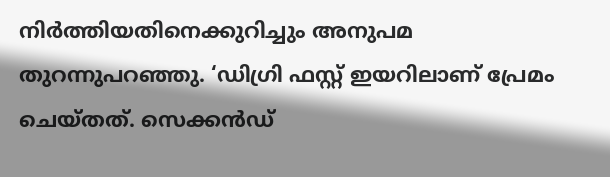നിർത്തിയതിനെക്കുറിച്ചും അനുപമ തുറന്നുപറഞ്ഞു. ‘ഡിഗ്രി ഫസ്റ്റ് ഇയറിലാണ് പ്രേമം ചെയ്തത്. സെക്കൻഡ്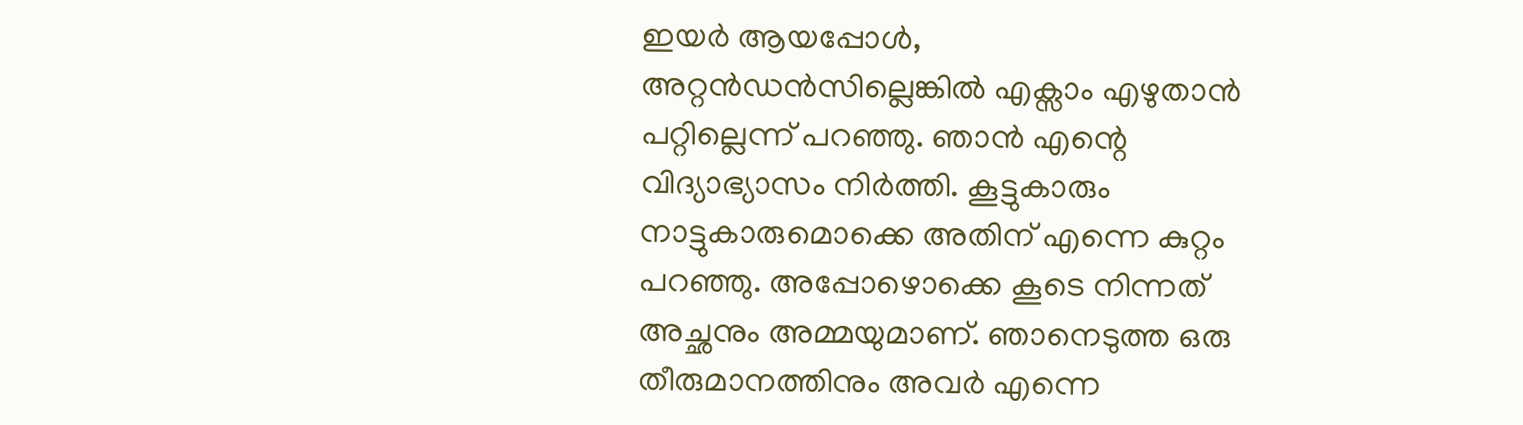ഇയർ ആയപ്പോൾ, അറ്റൻഡൻസില്ലെങ്കിൽ എക്സാം എഴുതാൻ പറ്റില്ലെന്ന് പറഞ്ഞു. ഞാൻ എന്റെ വിദ്യാഭ്യാസം നിർത്തി. കൂട്ടുകാരും നാട്ടുകാരുമൊക്കെ അതിന് എന്നെ കുറ്റം പറഞ്ഞു. അപ്പോഴൊക്കെ കൂടെ നിന്നത് അച്ഛനും അമ്മയുമാണ്. ഞാനെടുത്ത ഒരു തീരുമാനത്തിനും അവർ എന്നെ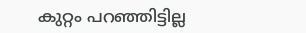കുറ്റം പറഞ്ഞിട്ടില്ല